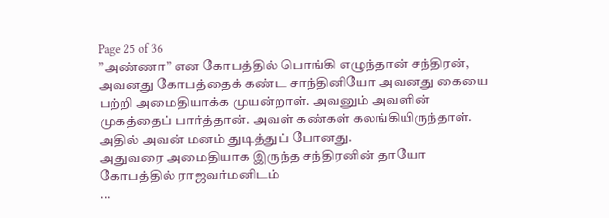Page 25 of 36
”அண்ணா” என கோபத்தில் பொங்கி எழுந்தான் சந்திரன், அவனது கோபத்தைக் கண்ட சாந்தினியோ அவனது கையை பற்றி அமைதியாக்க முயன்றாள். அவனும் அவளின் முகத்தைப் பார்த்தான். அவள் கண்கள் கலங்கியிருந்தாள். அதில் அவன் மனம் துடித்துப் போனது.
அதுவரை அமைதியாக இருந்த சந்திரனின் தாயோ கோபத்தில் ராஜவர்மனிடம்
...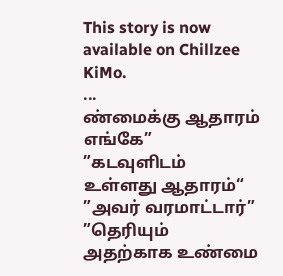This story is now available on Chillzee KiMo.
...
ண்மைக்கு ஆதாரம் எங்கே”
”கடவுளிடம் உள்ளது ஆதாரம்“
”அவர் வரமாட்டார்”
”தெரியும் அதற்காக உண்மை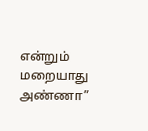என்றும் மறையாது அண்ணா”